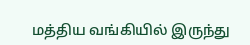மத்திய வங்கியில் இருந்து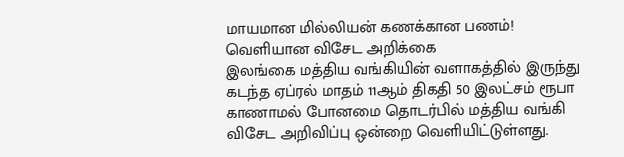மாயமான மில்லியன் கணக்கான பணம்! வெளியான விசேட அறிக்கை
இலங்கை மத்திய வங்கியின் வளாகத்தில் இருந்து கடந்த ஏப்ரல் மாதம் 11ஆம் திகதி 50 இலட்சம் ரூபா காணாமல் போனமை தொடர்பில் மத்திய வங்கி விசேட அறிவிப்பு ஒன்றை வெளியிட்டுள்ளது.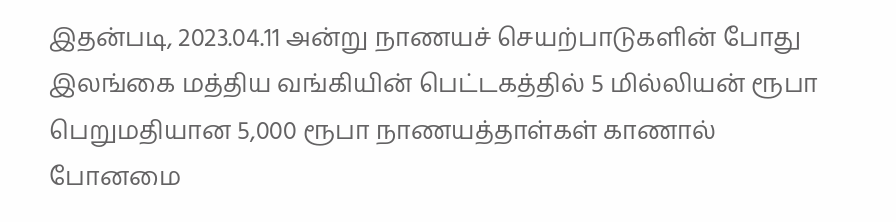இதன்படி, 2023.04.11 அன்று நாணயச் செயற்பாடுகளின் போது இலங்கை மத்திய வங்கியின் பெட்டகத்தில் 5 மில்லியன் ரூபா பெறுமதியான 5,000 ரூபா நாணயத்தாள்கள் காணால் போனமை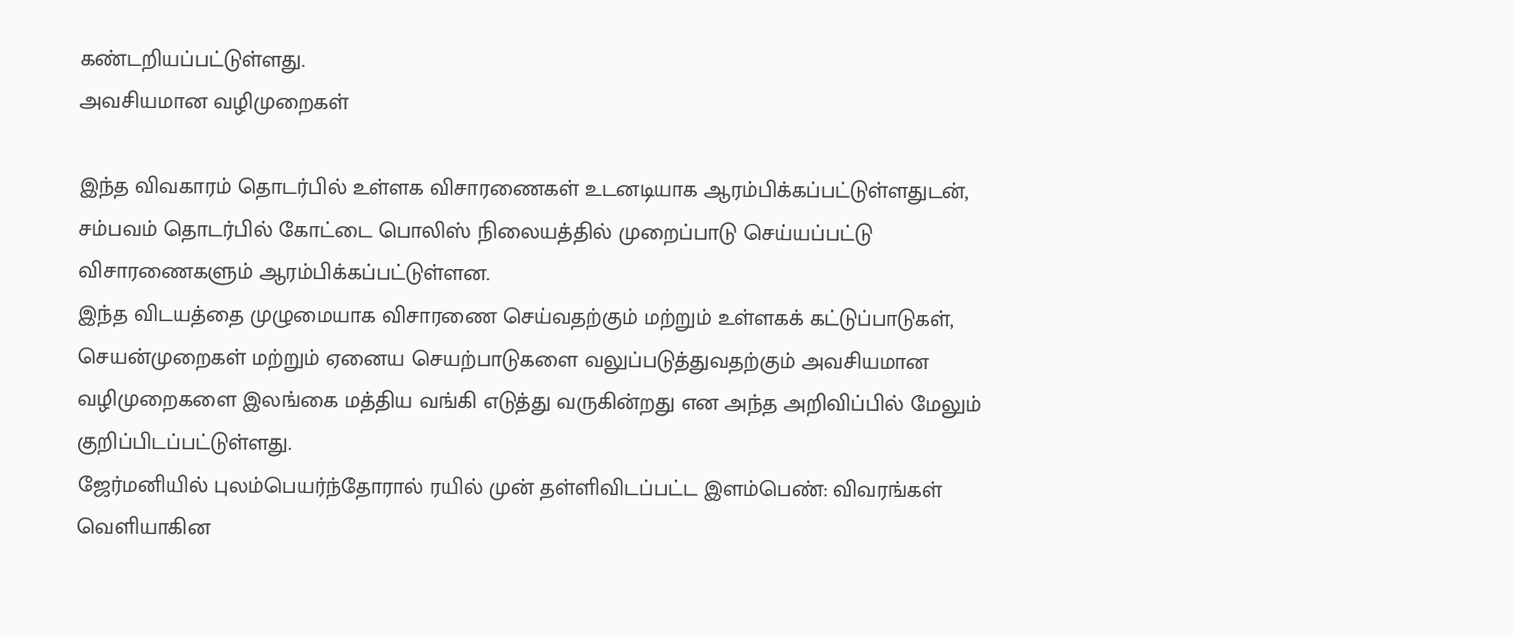கண்டறியப்பட்டுள்ளது.
அவசியமான வழிமுறைகள்

இந்த விவகாரம் தொடர்பில் உள்ளக விசாரணைகள் உடனடியாக ஆரம்பிக்கப்பட்டுள்ளதுடன், சம்பவம் தொடர்பில் கோட்டை பொலிஸ் நிலையத்தில் முறைப்பாடு செய்யப்பட்டு விசாரணைகளும் ஆரம்பிக்கப்பட்டுள்ளன.
இந்த விடயத்தை முழுமையாக விசாரணை செய்வதற்கும் மற்றும் உள்ளகக் கட்டுப்பாடுகள், செயன்முறைகள் மற்றும் ஏனைய செயற்பாடுகளை வலுப்படுத்துவதற்கும் அவசியமான வழிமுறைகளை இலங்கை மத்திய வங்கி எடுத்து வருகின்றது என அந்த அறிவிப்பில் மேலும் குறிப்பிடப்பட்டுள்ளது.
ஜேர்மனியில் புலம்பெயர்ந்தோரால் ரயில் முன் தள்ளிவிடப்பட்ட இளம்பெண்: விவரங்கள் வெளியாகின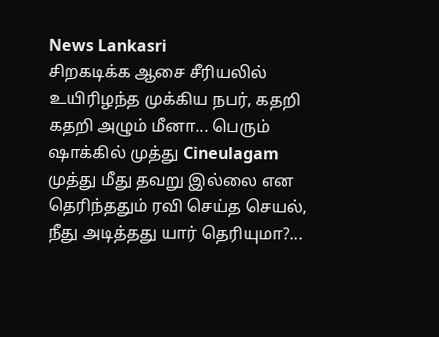News Lankasri
சிறகடிக்க ஆசை சீரியலில் உயிரிழந்த முக்கிய நபர், கதறி கதறி அழும் மீனா... பெரும் ஷாக்கில் முத்து Cineulagam
முத்து மீது தவறு இல்லை என தெரிந்ததும் ரவி செய்த செயல், நீது அடித்தது யார் தெரியுமா?...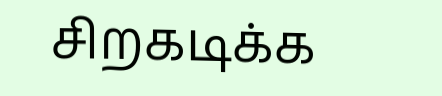சிறகடிக்க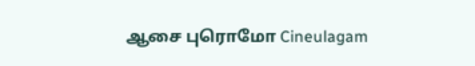ஆசை புரொமோ Cineulagam